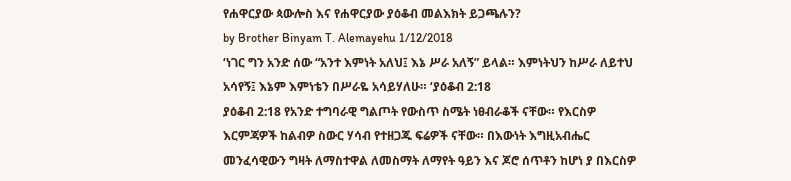የሐዋርያው ጳውሎስ እና የሐዋርያው ያዕቆብ መልእክት ይጋጫሉን?
by Brother Binyam T. Alemayehu 1/12/2018
‘ነገር ግን አንድ ሰው “አንተ እምነት አለህ፤ እኔ ሥራ አለኝ” ይላል። እምነትህን ከሥራ ለይተህ አሳየኝ፤ እኔም እምነቴን በሥራዬ አሳይሃለሁ። ‘ያዕቆብ 2:18
ያዕቆብ 2:18 የአንድ ተግባራዊ ግልጦት የውስጥ ስሜት ነፀብራቆች ናቸው። የእርስዎ እርምጃዎች ከልብዎ ስውር ሃሳብ የተዘጋጁ ፍሬዎች ናቸው። በእውነት እግዚአብሔር መንፈሳዊውን ግዛት ለማስተዋል ለመስማት ለማየት ዓይን እና ጆሮ ሰጥቶን ከሆነ ያ በእርስዎ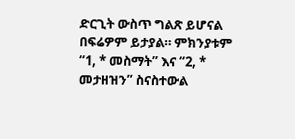ድርጊት ውስጥ ግልጽ ይሆናል በፍሬዎም ይታያል። ምክንያቱም “1, * መስማት” እና “2, * መታዘዝን” ስናስተውል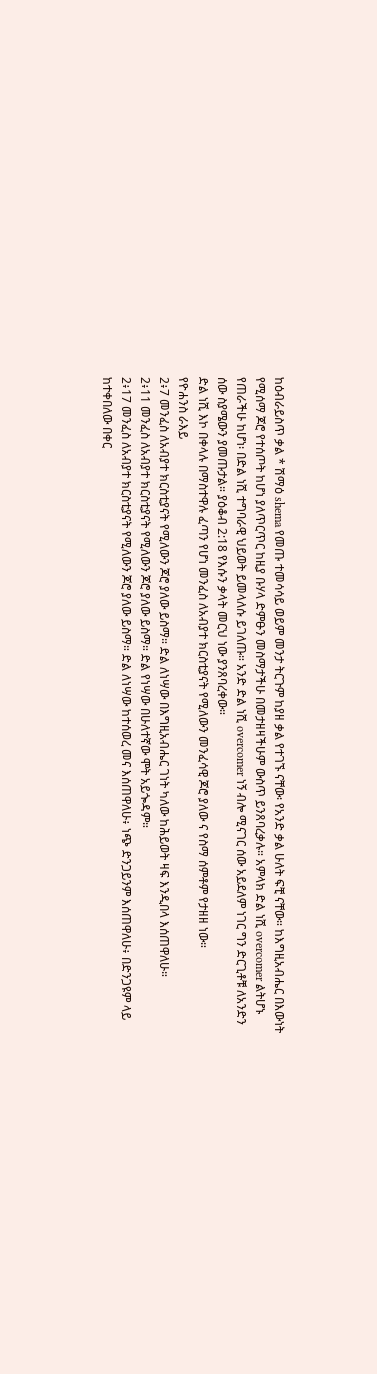ከዕብራይስጥ ቃል * ሽማዕ shema የመጡ ተመሳሳይ ወይም መንታ ትርጉም ከያዘ ቃል የተገኙ ናቸው፡ የአንድ ቃል ሁለት ፍቺ ናቸው። ከእግዚአብሔር በእውነት የሚሰማ ጆሮ የተሰጦት ከሆነ ያለጥርጥር ከዚያ ቡሃላ ድምፁን መስማታችሁ በመታዘዛችሁም ውስጥ ይንጸባረቃሉ። አምላክ ድል ነሺ overcomer ልትሆኑ የጠራችሁ ከሆነ፡ በድል ነሺ ተግባራዊ ህይወት ይመላለሱ ይገለጡ። አንድ ድል ነሺ overcomer ነኝ ብሎ ሚናገር ሰው አይደለም ነገር ግን ድርጊቶቹ ለአንድን ሰው ስያሜውን ያመጡታል። ያዕቆብ 2:18 የእሱን ቃላት መርህ ነው ያንጸባረቀው።
ድል ነሺ እኮ በቀላሉ በማስተዋሉ ፈጣን የሆነ መንፈስ ለአብያተ ክርስቲያናት የሚለውን መንፈሳዊ ጆሮ ያለው ና የስማ ሰምቶም የታዘዘ ነው።
የዮሐንስ ራእይ
2፥7 መንፈስ ለአብያተ ክርስቲያናት የሚለውን ጆሮ ያለው ይስማ። ድል ለነሣው በእግዚአብሔር ገነት ካለው ከሕይወት ዛፍ እንዲበላ እሰጠዋለሁ።
2፥11 መንፈስ ለአብያተ ክርስቲያናት የሚለውን ጆሮ ያለው ይስማ። ድል የነሣው በሁለተኛው ሞት አይጐዳም።
2፥17 መንፈስ ለአብያተ ክርስቲያናት የሚለውን ጆሮ ያለው ይስማ። ድል ለነሣው ከተሰወረ መና እሰጠዋለሁ፥ ነጭ ድንጋይንም እሰጠዋለሁ፥ በድንጋዩም ላይ ከተቀበለው በቀር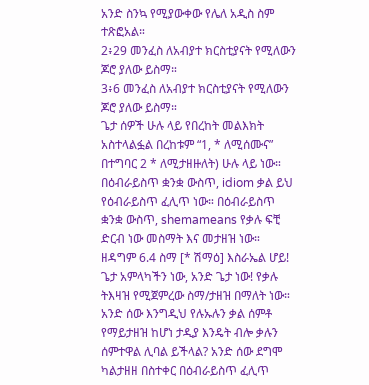አንድ ስንኳ የሚያውቀው የሌለ አዲስ ስም ተጽፎአል።
2፥29 መንፈስ ለአብያተ ክርስቲያናት የሚለውን ጆሮ ያለው ይስማ።
3፥6 መንፈስ ለአብያተ ክርስቲያናት የሚለውን ጆሮ ያለው ይስማ።
ጌታ ሰዎች ሁሉ ላይ የበረከት መልእክት አስተላልፏል በረከቱም “1, * ለሚሰሙና” በተግባር 2 * ለሚታዘዙለት) ሁሉ ላይ ነው። በዕብራይስጥ ቋንቋ ውስጥ, idiom ቃል ይህ የዕብራይስጥ ፈሊጥ ነው። በዕብራይስጥ ቋንቋ ውስጥ, shemameans የቃሉ ፍቺ ድርብ ነው መስማት እና መታዘዝ ነው።
ዘዳግም 6.4 ስማ [* ሽማዕ] እስራኤል ሆይ! ጌታ አምላካችን ነው, አንድ ጌታ ነው! የቃሉ ትእዛዝ የሚጀምረው ስማ/ታዘዝ በማለት ነው።
አንድ ሰው እንግዲህ የሉኡሉን ቃል ሰምቶ የማይታዘዝ ከሆነ ታዲያ እንዴት ብሎ ቃሉን ሰምተዋል ሊባል ይችላል? አንድ ሰው ደግሞ ካልታዘዘ በስተቀር በዕብራይስጥ ፈሊጥ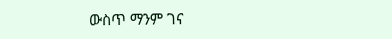ውስጥ ማንም ገና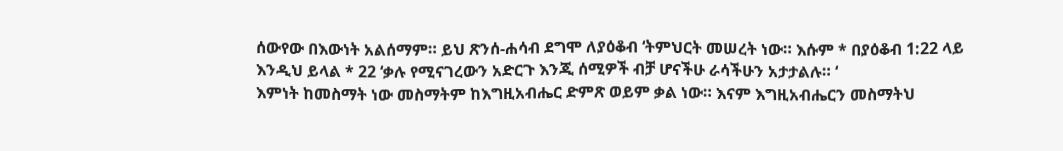ሰውየው በእውነት አልሰማም። ይህ ጽንሰ-ሐሳብ ደግሞ ለያዕቆብ ‘ትምህርት መሠረት ነው። እሱም * በያዕቆብ 1:22 ላይ እንዲህ ይላል * 22 ‘ቃሉ የሚናገረውን አድርጉ እንጂ ሰሚዎች ብቻ ሆናችሁ ራሳችሁን አታታልሉ። ‘
እምነት ከመስማት ነው መስማትም ከእግዚአብሔር ድምጽ ወይም ቃል ነው። እናም እግዚአብሔርን መስማትህ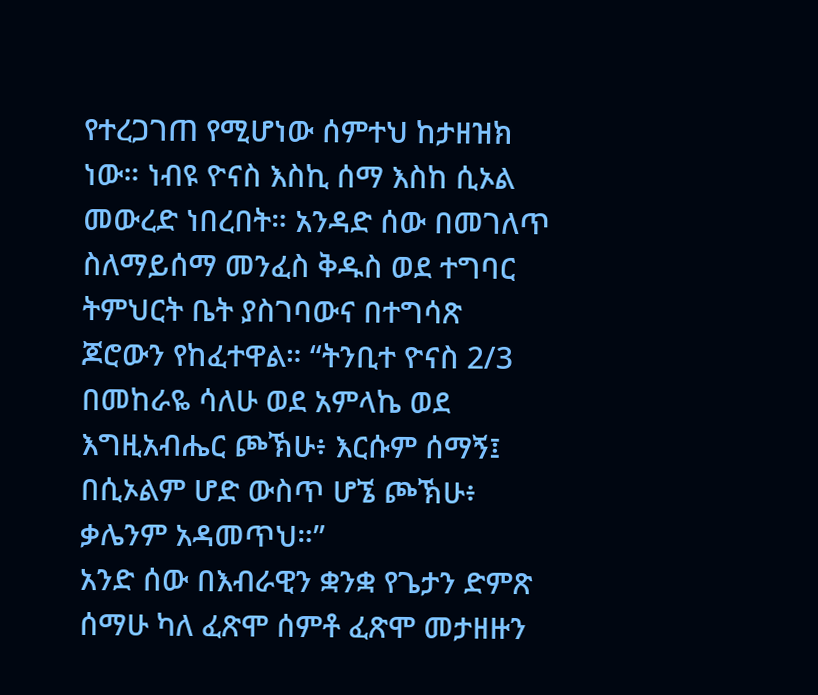የተረጋገጠ የሚሆነው ሰምተህ ከታዘዝክ ነው። ነብዩ ዮናስ እስኪ ሰማ እስከ ሲኦል መውረድ ነበረበት። አንዳድ ሰው በመገለጥ ስለማይሰማ መንፈስ ቅዱስ ወደ ተግባር ትምህርት ቤት ያስገባውና በተግሳጽ ጆሮውን የከፈተዋል። “ትንቢተ ዮናስ 2/3 በመከራዬ ሳለሁ ወደ አምላኬ ወደ እግዚአብሔር ጮኽሁ፥ እርሱም ሰማኝ፤ በሲኦልም ሆድ ውስጥ ሆኜ ጮኽሁ፥ ቃሌንም አዳመጥህ።”
አንድ ሰው በእብራዊን ቋንቋ የጌታን ድምጽ ሰማሁ ካለ ፈጽሞ ሰምቶ ፈጽሞ መታዘዙን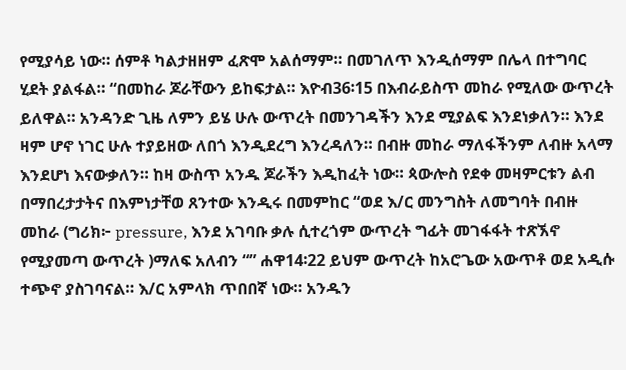የሚያሳይ ነው። ሰምቶ ካልታዘዘም ፈጽሞ አልሰማም። በመገለጥ እንዲሰማም በሌላ በተግባር ሂደት ያልፋል። “በመከራ ጆራቸውን ይከፍታል። እዮብ36፡15 በእብራይስጥ መከራ የሚለው ውጥረት ይለዋል። አንዳንድ ጊዜ ለምን ይሄ ሁሉ ውጥረት በመንገዳችን እንደ ሚያልፍ እንደነቃለን። እንደ ዛም ሆኖ ነገር ሁሉ ተያይዘው ለበጎ እንዲደረግ እንረዳለን። በብዙ መከራ ማለፋችንም ለብዙ አላማ እንደሆነ እናውቃለን። ከዛ ውስጥ አንዱ ጆራችን እዲከፈት ነው። ጳውሎስ የደቀ መዛምርቱን ልብ በማበረታታትና በእምነታቸወ ጸንተው እንዲሩ በመምከር “ወደ እ/ር መንግስት ለመግባት በብዙ መከራ (ግሪክ፦ pressure, እንደ አገባቡ ቃሉ ሲተረጎም ውጥረት ግፊት መገፋፋት ተጽኧኖ የሚያመጣ ውጥረት )ማለፍ አለብን “” ሐዋ14፡22 ይህም ውጥረት ከአሮጌው አውጥቶ ወደ አዲሱ ተጭኖ ያስገባናል። እ/ር አምላክ ጥበበኛ ነው። አንዱን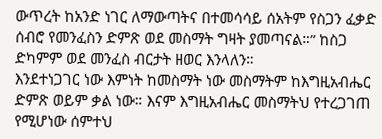ውጥረት ከአንድ ነገር ለማውጣትና በተመሳሳይ ሰአትም የስጋን ፈቃድ ሰብሮ የመንፈስን ድምጽ ወደ መስማት ግዛት ያመጣናል።” ከስጋ ድካምም ወደ መንፈስ ብርታት ዘወር እንላለን።
እንደተነጋገር ነው እምነት ከመስማት ነው መስማትም ከእግዚአብሔር ድምጽ ወይም ቃል ነው። እናም እግዚአብሔር መስማትህ የተረጋገጠ የሚሆነው ሰምተህ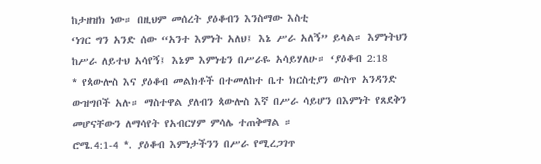ከታዘዝክ ነው። በዚህም መሰረት ያዕቆብን እንስማው እስቲ
‘ነገር ግን አንድ ሰው “አንተ እምነት አለህ፤ እኔ ሥራ አለኝ” ይላል። እምነትህን ከሥራ ለይተህ አሳየኝ፤ እኔም እምነቴን በሥራዬ አሳይሃለሁ። ‘ያዕቆብ 2:18
* የጳውሎስ እና ያዕቆብ መልክቶች በተመለከተ ቤተ ክርስቲያን ውስጥ አንዳንድ ውዝግቦች አሉ። ማስተዋል ያለብን ጳውሎስ እኛ በሥራ ሳይሆን በእምነት የጸደቅን መሆናቸውን ለማሳየት የአብርሃም ምሳሌ ተጠቅማል ።
ሮሜ.4:1-4 *. ያዕቆብ እምነታችንን በሥራ የሚረጋገጥ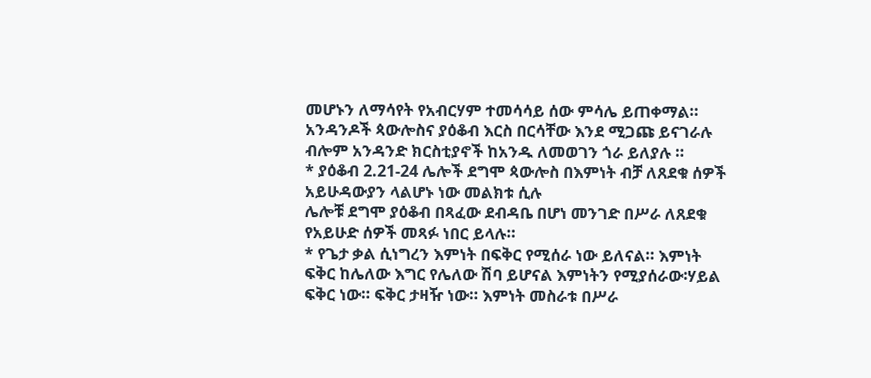መሆኑን ለማሳየት የአብርሃም ተመሳሳይ ሰው ምሳሌ ይጠቀማል። አንዳንዶች ጳውሎስና ያዕቆብ እርስ በርሳቸው እንደ ሚጋጩ ይናገራሉ ብሎም አንዳንድ ክርስቲያኖች ከአንዱ ለመወገን ጎራ ይለያሉ ።
* ያዕቆብ 2.21-24 ሌሎች ደግሞ ጳውሎስ በእምነት ብቻ ለጸደቁ ሰዎች አይሁዳውያን ላልሆኑ ነው መልክቱ ሲሉ
ሌሎቹ ደግሞ ያዕቆብ በጻፈው ደብዳቤ በሆነ መንገድ በሥራ ለጸደቁ የአይሁድ ሰዎች መጻፉ ነበር ይላሉ።
* የጌታ ቃል ሲነግረን እምነት በፍቅር የሚሰራ ነው ይለናል። እምነት ፍቅር ከሌለው እግር የሌለው ሽባ ይሆናል እምነትን የሚያሰራው፡ሃይል ፍቅር ነው። ፍቅር ታዛዥ ነው። እምነት መስራቱ በሥራ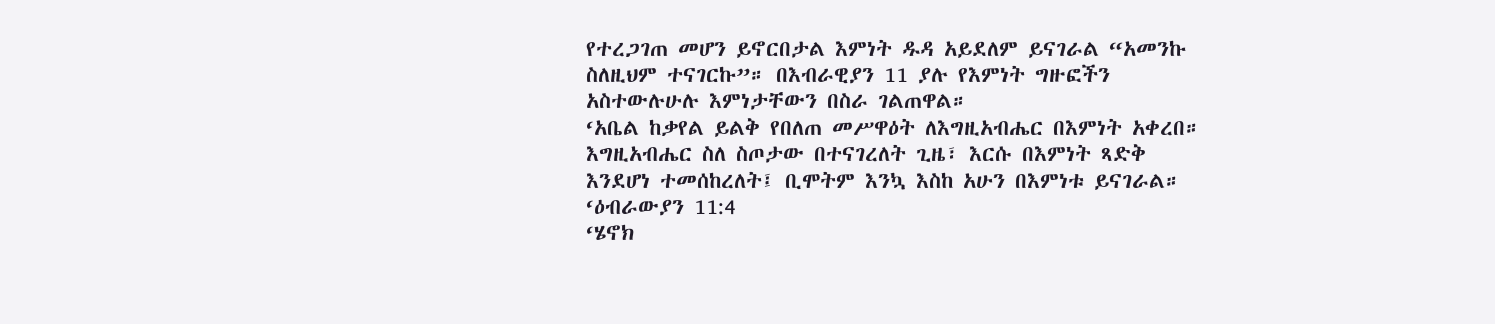የተረጋገጠ መሆን ይኖርበታል እምነት ዱዳ አይደለም ይናገራል “አመንኩ ስለዚህም ተናገርኩ”። በእብራዊያን 11 ያሉ የእምነት ግዙፎችን አስተውሉሁሉ እምነታቸውን በስራ ገልጠዋል።
‘አቤል ከቃየል ይልቅ የበለጠ መሥዋዕት ለእግዚአብሔር በእምነት አቀረበ። እግዚአብሔር ስለ ስጦታው በተናገረለት ጊዜ፣ እርሱ በእምነት ጻድቅ እንደሆነ ተመሰከረለት፤ ቢሞትም እንኳ እስከ አሁን በእምነቱ ይናገራል። ‘ዕብራውያን 11:4
‘ሄኖክ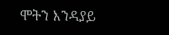ሞትን እንዳያይ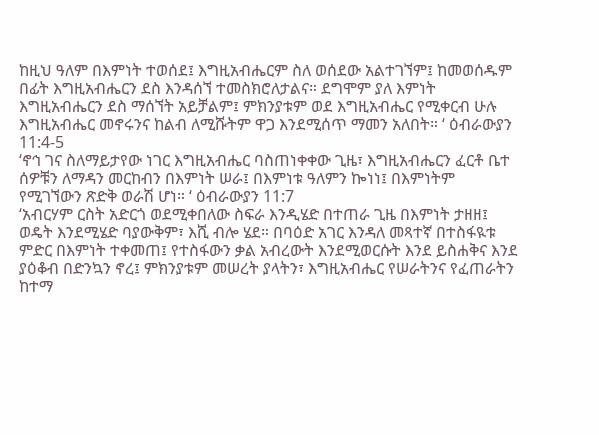ከዚህ ዓለም በእምነት ተወሰደ፤ እግዚአብሔርም ስለ ወሰደው አልተገኘም፤ ከመወሰዱም በፊት እግዚአብሔርን ደስ እንዳሰኘ ተመስክሮለታልና። ደግሞም ያለ እምነት እግዚአብሔርን ደስ ማሰኘት አይቻልም፤ ምክንያቱም ወደ እግዚአብሔር የሚቀርብ ሁሉ እግዚአብሔር መኖሩንና ከልብ ለሚሹትም ዋጋ እንደሚሰጥ ማመን አለበት። ‘ ዕብራውያን 11:4-5
‘ኖኅ ገና ስለማይታየው ነገር እግዚአብሔር ባስጠነቀቀው ጊዜ፣ እግዚአብሔርን ፈርቶ ቤተ ሰዎቹን ለማዳን መርከብን በእምነት ሠራ፤ በእምነቱ ዓለምን ኰነነ፤ በእምነትም የሚገኘውን ጽድቅ ወራሽ ሆነ። ‘ ዕብራውያን 11:7
‘አብርሃም ርስት አድርጎ ወደሚቀበለው ስፍራ እንዲሄድ በተጠራ ጊዜ በእምነት ታዘዘ፤ ወዴት እንደሚሄድ ባያውቅም፣ እሺ ብሎ ሄደ። በባዕድ አገር እንዳለ መጻተኛ በተስፋዪቱ ምድር በእምነት ተቀመጠ፤ የተስፋውን ቃል አብረውት እንደሚወርሱት እንደ ይስሐቅና እንደ ያዕቆብ በድንኳን ኖረ፤ ምክንያቱም መሠረት ያላትን፣ እግዚአብሔር የሠራትንና የፈጠራትን ከተማ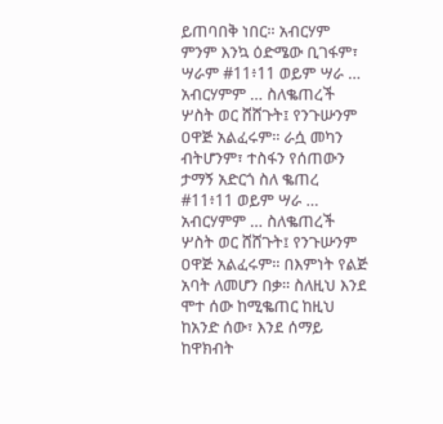ይጠባበቅ ነበር። አብርሃም ምንም እንኳ ዕድሜው ቢገፋም፣ ሣራም #11፥11 ወይም ሣራ … አብርሃምም … ስለቈጠረች ሦስት ወር ሸሸጉት፤ የንጉሡንም ዐዋጅ አልፈሩም። ራሷ መካን ብትሆንም፣ ተስፋን የሰጠውን ታማኝ አድርጎ ስለ ቈጠረ #11፥11 ወይም ሣራ … አብርሃምም … ስለቈጠረች ሦስት ወር ሸሸጉት፤ የንጉሡንም ዐዋጅ አልፈሩም። በእምነት የልጅ አባት ለመሆን በቃ። ስለዚህ እንደ ሞተ ሰው ከሚቈጠር ከዚህ ከአንድ ሰው፣ እንደ ሰማይ ከዋክብት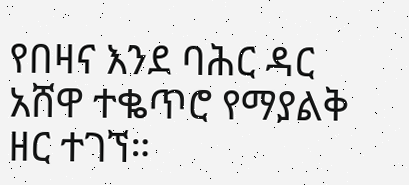የበዛና እንደ ባሕር ዳር አሸዋ ተቈጥሮ የማያልቅ ዘር ተገኘ።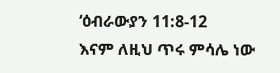‘ዕብራውያን 11:8-12
እናም ለዚህ ጥሩ ምሳሌ ነው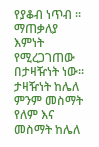የያቆብ ነጥብ ። ማጠቃለያ እምነት የሚረጋገጠው በታዛዥነት ነው። ታዛዥነት ከሌለ ምንም መስማት የለም እና መስማት ከሌለ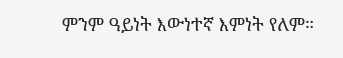ምንም ዓይነት እውነተኛ እምነት የለም።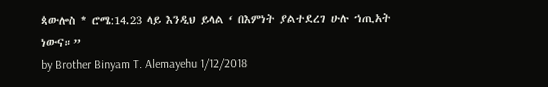ጳውሎስ * ሮሜ:14.23 ላይ እንዲህ ይላል ‘ በእምነት ያልተደረገ ሁሉ ኀጢአት ነውና።”
by Brother Binyam T. Alemayehu 1/12/2018